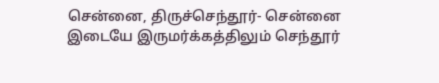சென்னை, திருச்செந்தூர்- சென்னை இடையே இருமர்க்கத்திலும் செந்தூர்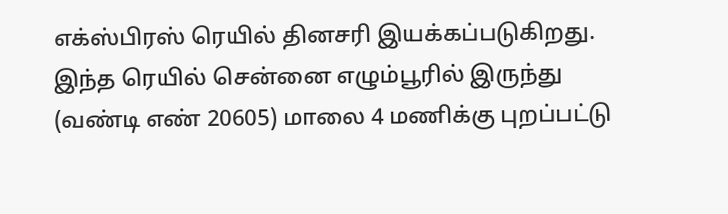எக்ஸ்பிரஸ் ரெயில் தினசரி இயக்கப்படுகிறது. இந்த ரெயில் சென்னை எழும்பூரில் இருந்து (வண்டி எண் 20605) மாலை 4 மணிக்கு புறப்பட்டு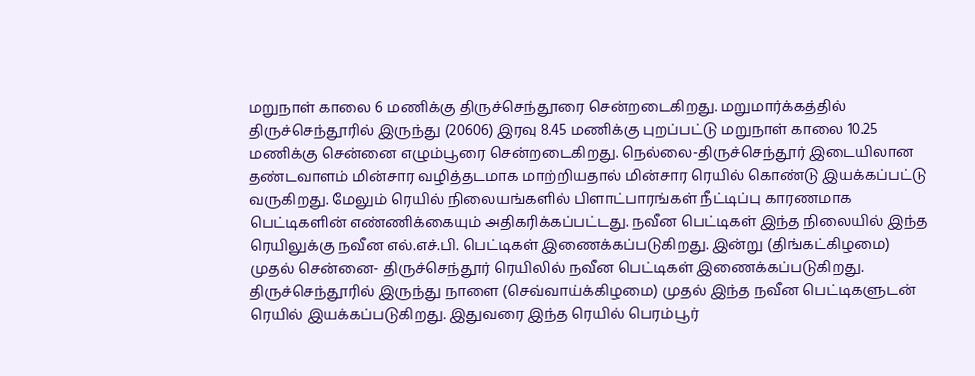மறுநாள் காலை 6 மணிக்கு திருச்செந்தூரை சென்றடைகிறது. மறுமார்க்கத்தில் திருச்செந்தூரில் இருந்து (20606) இரவு 8.45 மணிக்கு புறப்பட்டு மறுநாள் காலை 10.25 மணிக்கு சென்னை எழும்பூரை சென்றடைகிறது. நெல்லை-திருச்செந்தூர் இடையிலான தண்டவாளம் மின்சார வழித்தடமாக மாற்றியதால் மின்சார ரெயில் கொண்டு இயக்கப்பட்டு வருகிறது. மேலும் ரெயில் நிலையங்களில் பிளாட்பாரங்கள் நீட்டிப்பு காரணமாக பெட்டிகளின் எண்ணிக்கையும் அதிகரிக்கப்பட்டது. நவீன பெட்டிகள் இந்த நிலையில் இந்த ரெயிலுக்கு நவீன எல்.எச்.பி. பெட்டிகள் இணைக்கப்படுகிறது. இன்று (திங்கட்கிழமை) முதல் சென்னை- திருச்செந்தூர் ரெயிலில் நவீன பெட்டிகள் இணைக்கப்படுகிறது. திருச்செந்தூரில் இருந்து நாளை (செவ்வாய்க்கிழமை) முதல் இந்த நவீன பெட்டிகளுடன் ரெயில் இயக்கப்படுகிறது. இதுவரை இந்த ரெயில் பெரம்பூர்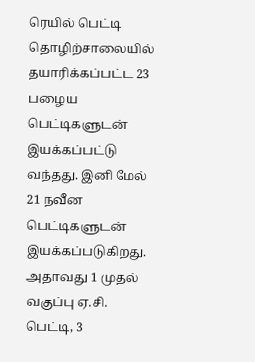ரெயில் பெட்டி தொழிற்சாலையில் தயாரிக்கப்பட்ட 23 பழைய பெட்டிகளுடன் இயக்கப்பட்டு வந்தது. இனி மேல் 21 நவீன பெட்டிகளுடன் இயக்கப்படுகிறது. அதாவது 1 முதல் வகுப்பு ஏ.சி. பெட்டி, 3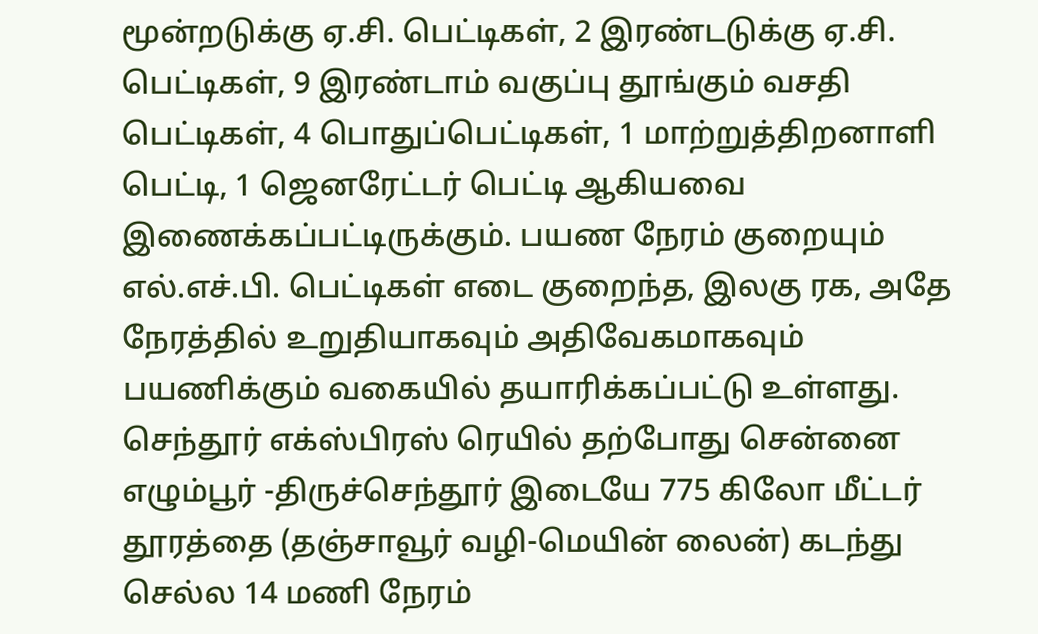மூன்றடுக்கு ஏ.சி. பெட்டிகள், 2 இரண்டடுக்கு ஏ.சி. பெட்டிகள், 9 இரண்டாம் வகுப்பு தூங்கும் வசதி பெட்டிகள், 4 பொதுப்பெட்டிகள், 1 மாற்றுத்திறனாளி பெட்டி, 1 ஜெனரேட்டர் பெட்டி ஆகியவை இணைக்கப்பட்டிருக்கும். பயண நேரம் குறையும் எல்.எச்.பி. பெட்டிகள் எடை குறைந்த, இலகு ரக, அதே நேரத்தில் உறுதியாகவும் அதிவேகமாகவும் பயணிக்கும் வகையில் தயாரிக்கப்பட்டு உள்ளது. செந்தூர் எக்ஸ்பிரஸ் ரெயில் தற்போது சென்னை எழும்பூர் -திருச்செந்தூர் இடையே 775 கிலோ மீட்டர் தூரத்தை (தஞ்சாவூர் வழி-மெயின் லைன்) கடந்து செல்ல 14 மணி நேரம்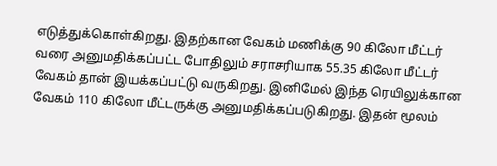எடுத்துக்கொள்கிறது. இதற்கான வேகம் மணிக்கு 90 கிலோ மீட்டர் வரை அனுமதிக்கப்பட்ட போதிலும் சராசரியாக 55.35 கிலோ மீட்டர் வேகம் தான் இயக்கப்பட்டு வருகிறது. இனிமேல் இந்த ரெயிலுக்கான வேகம் 110 கிலோ மீட்டருக்கு அனுமதிக்கப்படுகிறது. இதன் மூலம்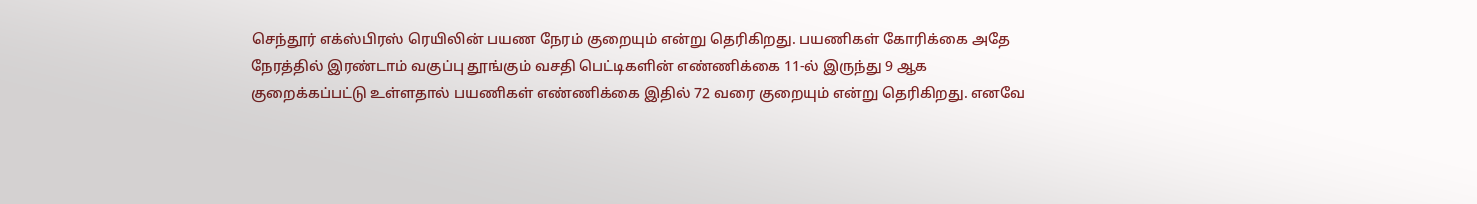செந்தூர் எக்ஸ்பிரஸ் ரெயிலின் பயண நேரம் குறையும் என்று தெரிகிறது. பயணிகள் கோரிக்கை அதே நேரத்தில் இரண்டாம் வகுப்பு தூங்கும் வசதி பெட்டிகளின் எண்ணிக்கை 11-ல் இருந்து 9 ஆக குறைக்கப்பட்டு உள்ளதால் பயணிகள் எண்ணிக்கை இதில் 72 வரை குறையும் என்று தெரிகிறது. எனவே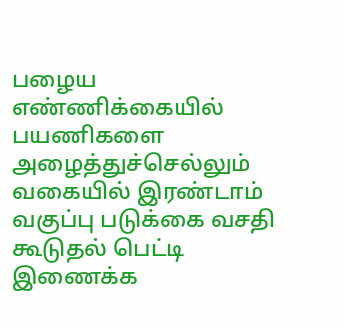பழைய எண்ணிக்கையில் பயணிகளை அழைத்துச்செல்லும் வகையில் இரண்டாம் வகுப்பு படுக்கை வசதி கூடுதல் பெட்டி இணைக்க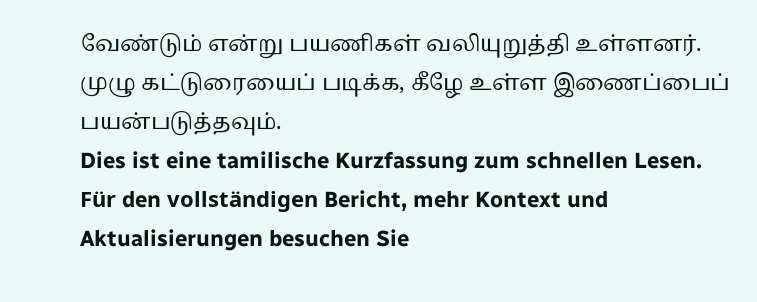வேண்டும் என்று பயணிகள் வலியுறுத்தி உள்ளனர். முழு கட்டுரையைப் படிக்க, கீழே உள்ள இணைப்பைப் பயன்படுத்தவும்.
Dies ist eine tamilische Kurzfassung zum schnellen Lesen. Für den vollständigen Bericht, mehr Kontext und Aktualisierungen besuchen Sie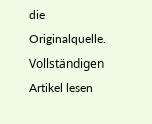die Originalquelle.
Vollständigen Artikel lesen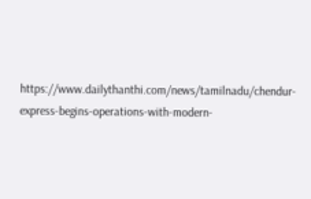https://www.dailythanthi.com/news/tamilnadu/chendur-express-begins-operations-with-modern-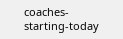coaches-starting-today